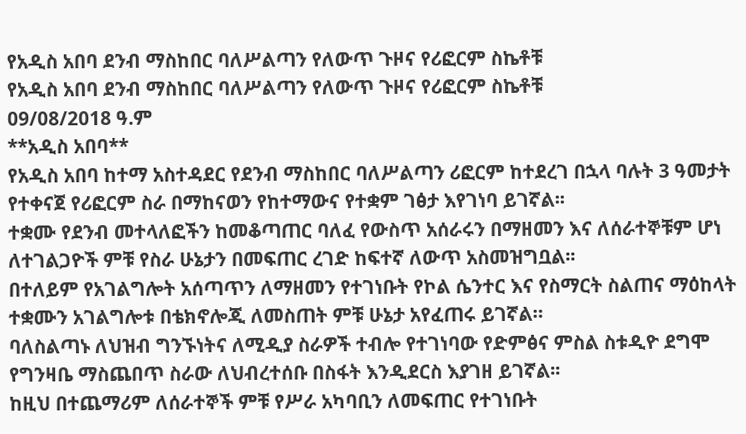የአዲስ አበባ ደንብ ማስከበር ባለሥልጣን የለውጥ ጉዞና የሪፎርም ስኬቶቹ
የአዲስ አበባ ደንብ ማስከበር ባለሥልጣን የለውጥ ጉዞና የሪፎርም ስኬቶቹ
09/08/2018 ዓ.ም
**አዲስ አበባ**
የአዲስ አበባ ከተማ አስተዳደር የደንብ ማስከበር ባለሥልጣን ሪፎርም ከተደረገ በኋላ ባሉት 3 ዓመታት የተቀናጀ የሪፎርም ስራ በማከናወን የከተማውና የተቋም ገፅታ እየገነባ ይገኛል፡፡
ተቋሙ የደንብ መተላለፎችን ከመቆጣጠር ባለፈ የውስጥ አሰራሩን በማዘመን እና ለሰራተኞቹም ሆነ ለተገልጋዮች ምቹ የስራ ሁኔታን በመፍጠር ረገድ ከፍተኛ ለውጥ አስመዝግቧል፡፡
በተለይም የአገልግሎት አሰጣጥን ለማዘመን የተገነቡት የኮል ሴንተር እና የስማርት ስልጠና ማዕከላት ተቋሙን አገልግሎቱ በቴክኖሎጂ ለመስጠት ምቹ ሁኔታ አየፈጠሩ ይገኛል።
ባለስልጣኑ ለህዝብ ግንኙነትና ለሚዲያ ስራዎች ተብሎ የተገነባው የድምፅና ምስል ስቱዲዮ ደግሞ የግንዛቤ ማስጨበጥ ስራው ለህብረተሰቡ በስፋት እንዲደርስ እያገዘ ይገኛል፡፡
ከዚህ በተጨማሪም ለሰራተኞች ምቹ የሥራ አካባቢን ለመፍጠር የተገነቡት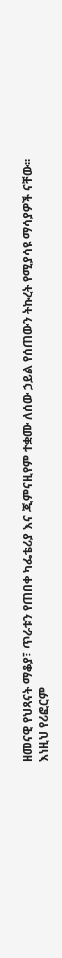ዘመናዊ የህጻናት ማቆያ፣ ጥራቱን የጠበቀ ካፌቴሪያ እና ጂምናዚየም ተቋሙ ለሰው ኃይል የሰጠውን ትኩረት የሚያሳዩ ማሳያዎች ናቸው፡፡
እነዚህ የሪፎርም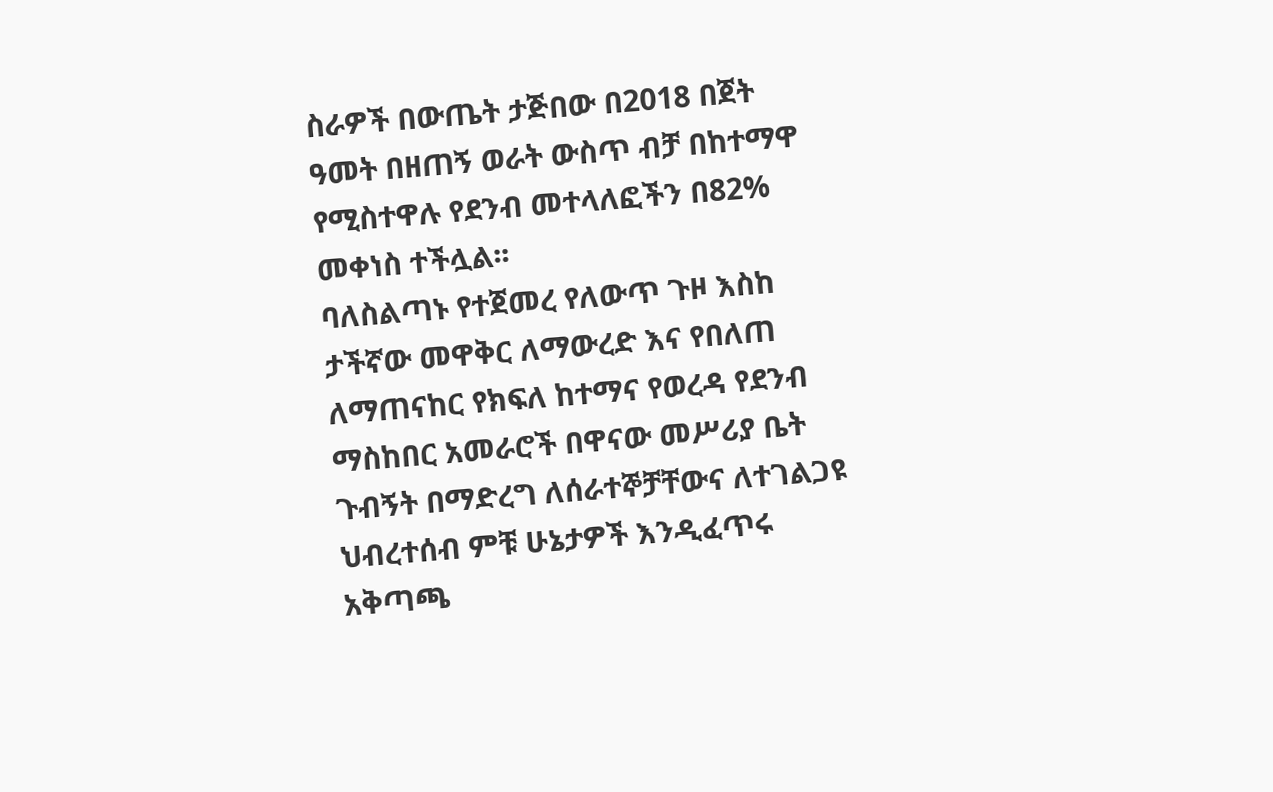ስራዎች በውጤት ታጅበው በ2018 በጀት ዓመት በዘጠኝ ወራት ውስጥ ብቻ በከተማዋ የሚስተዋሉ የደንብ መተላለፎችን በ82% መቀነስ ተችሏል፡፡
ባለስልጣኑ የተጀመረ የለውጥ ጉዞ እስከ ታችኛው መዋቅር ለማውረድ እና የበለጠ ለማጠናከር የክፍለ ከተማና የወረዳ የደንብ ማስከበር አመራሮች በዋናው መሥሪያ ቤት ጉብኝት በማድረግ ለሰራተኞቻቸውና ለተገልጋዩ ህብረተሰብ ምቹ ሁኔታዎች እንዲፈጥሩ አቅጣጫ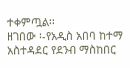ተቀምጧል፡፡
ዘገበው ፡-የአዲስ አበባ ከተማ አስተዳደር የደንብ ማስከበር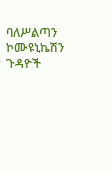ባለሥልጣን ኮሙዩኒኬሽን ጉዳዮች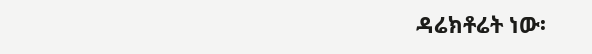ዳሬክቶሬት ነው፡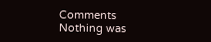Comments
Nothing was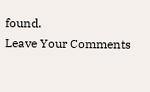found.
Leave Your Comments